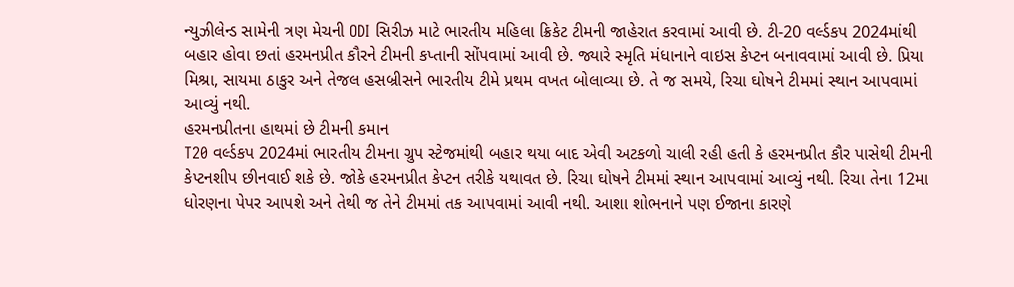ન્યુઝીલેન્ડ સામેની ત્રણ મેચની ODI સિરીઝ માટે ભારતીય મહિલા ક્રિકેટ ટીમની જાહેરાત કરવામાં આવી છે. ટી-20 વર્લ્ડકપ 2024માંથી બહાર હોવા છતાં હરમનપ્રીત કૌરને ટીમની કપ્તાની સોંપવામાં આવી છે. જ્યારે સ્મૃતિ મંધાનાને વાઇસ કેપ્ટન બનાવવામાં આવી છે. પ્રિયા મિશ્રા, સાયમા ઠાકુર અને તેજલ હસબ્રીસને ભારતીય ટીમે પ્રથમ વખત બોલાવ્યા છે. તે જ સમયે, રિચા ઘોષને ટીમમાં સ્થાન આપવામાં આવ્યું નથી.
હરમનપ્રીતના હાથમાં છે ટીમની કમાન
T20 વર્લ્ડકપ 2024માં ભારતીય ટીમના ગ્રુપ સ્ટેજમાંથી બહાર થયા બાદ એવી અટકળો ચાલી રહી હતી કે હરમનપ્રીત કૌર પાસેથી ટીમની કેપ્ટનશીપ છીનવાઈ શકે છે. જોકે હરમનપ્રીત કેપ્ટન તરીકે યથાવત છે. રિચા ઘોષને ટીમમાં સ્થાન આપવામાં આવ્યું નથી. રિચા તેના 12મા ધોરણના પેપર આપશે અને તેથી જ તેને ટીમમાં તક આપવામાં આવી નથી. આશા શોભનાને પણ ઈજાના કારણે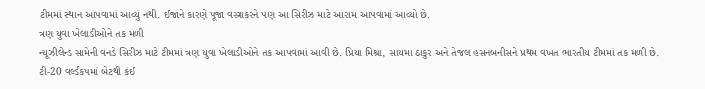ટીમમાં સ્થાન આપવામાં આવ્યું નથી. ઈજાને કારણે પૂજા વસ્ત્રાકરને પણ આ સિરીઝ માટે આરામ આપવામાં આવ્યો છે.
ત્રણ યુવા ખેલાડીઓને તક મળી
ન્યૂઝીલેન્ડ સામેની વનડે સિરીઝ માટે ટીમમાં ત્રણ યુવા ખેલાડીઓને તક આપવામાં આવી છે. પ્રિયા મિશ્રા, સાયમા ઠાકુર અને તેજલ હસનબનીસને પ્રથમ વખત ભારતીય ટીમમાં તક મળી છે. ટી-20 વર્લ્ડકપમાં બેટથી કંઈ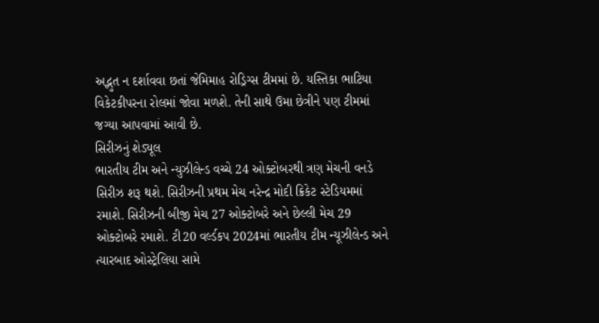અદ્ભુત ન દર્શાવવા છતાં જેમિમાહ રોડ્રિગ્સ ટીમમાં છે. યસ્તિકા ભાટિયા વિકેટકીપરના રોલમાં જોવા મળશે. તેની સાથે ઉમા છેત્રીને પણ ટીમમાં જગ્યા આપવામાં આવી છે.
સિરીઝનું શેડ્યૂલ
ભારતીય ટીમ અને ન્યુઝીલેન્ડ વચ્ચે 24 ઓક્ટોબરથી ત્રણ મેચની વનડે સિરીઝ શરૂ થશે. સિરીઝની પ્રથમ મેચ નરેન્દ્ર મોદી ક્રિકેટ સ્ટેડિયમમાં રમાશે. સિરીઝની બીજી મેચ 27 ઓક્ટોબરે અને છેલ્લી મેચ 29 ઓક્ટોબરે રમાશે. ટી20 વર્લ્ડકપ 2024માં ભારતીય ટીમ ન્યૂઝીલેન્ડ અને ત્યારબાદ ઓસ્ટ્રેલિયા સામે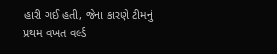હારી ગઈ હતી, જેના કારણે ટીમનું પ્રથમ વખત વર્લ્ડ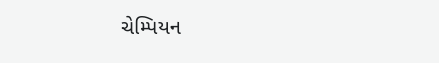ચેમ્પિયન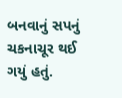બનવાનું સપનું ચકનાચૂર થઈ ગયું હતું.